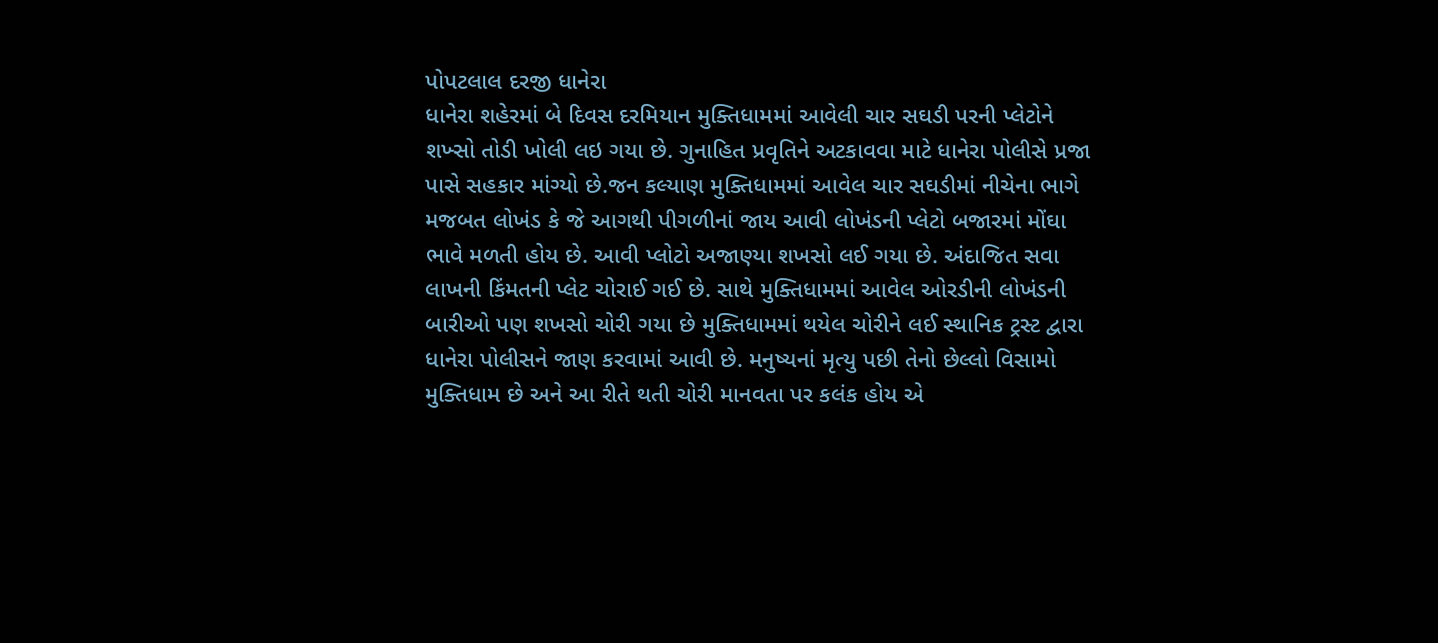પોપટલાલ દરજી ધાનેરા
ધાનેરા શહેરમાં બે દિવસ દરમિયાન મુક્તિધામમાં આવેલી ચાર સઘડી પરની પ્લેટોને શખ્સો તોડી ખોલી લઇ ગયા છે. ગુનાહિત પ્રવૃતિને અટકાવવા માટે ધાનેરા પોલીસે પ્રજા પાસે સહકાર માંગ્યો છે.જન કલ્યાણ મુક્તિધામમાં આવેલ ચાર સઘડીમાં નીચેના ભાગે મજબત લોખંડ કે જે આગથી પીગળીનાં જાય આવી લોખંડની પ્લેટો બજારમાં મોંઘા ભાવે મળતી હોય છે. આવી પ્લોટો અજાણ્યા શખસો લઈ ગયા છે. અંદાજિત સવા લાખની કિંમતની પ્લેટ ચોરાઈ ગઈ છે. સાથે મુક્તિધામમાં આવેલ ઓરડીની લોખંડની બારીઓ પણ શખસો ચોરી ગયા છે મુક્તિધામમાં થયેલ ચોરીને લઈ સ્થાનિક ટ્રસ્ટ દ્વારા ધાનેરા પોલીસને જાણ કરવામાં આવી છે. મનુષ્યનાં મૃત્યુ પછી તેનો છેલ્લો વિસામો મુક્તિધામ છે અને આ રીતે થતી ચોરી માનવતા પર કલંક હોય એ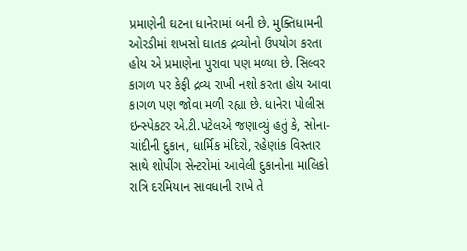પ્રમાણેની ઘટના ધાનેરામાં બની છે. મુક્તિધામની ઓરડીમાં શખસો ઘાતક દ્રવ્યોનો ઉપયોગ કરતા હોય એ પ્રમાણેના પુરાવા પણ મળ્યા છે. સિલ્વર કાગળ પર કેફી દ્રવ્ય રાખી નશો કરતા હોય આવા કાગળ પણ જોવા મળી રહ્યા છે. ધાનેરા પોલીસ ઇન્સ્પેકટર એ.ટી.પટેલએ જણાવ્યું હતું કે, સોના-ચાંદીની દુકાન, ધાર્મિક મંદિરો, રહેણાંક વિસ્તાર સાથે શોપીંગ સેન્ટરોમાં આવેલી દુકાનોના માલિકો રાત્રિ દરમિયાન સાવધાની રાખે તે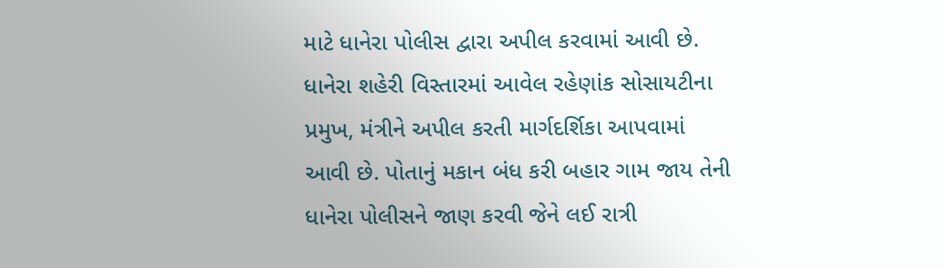માટે ધાનેરા પોલીસ દ્વારા અપીલ કરવામાં આવી છે. ધાનેરા શહેરી વિસ્તારમાં આવેલ રહેણાંક સોસાયટીના પ્રમુખ, મંત્રીને અપીલ કરતી માર્ગદર્શિકા આપવામાં આવી છે. પોતાનું મકાન બંધ કરી બહાર ગામ જાય તેની ધાનેરા પોલીસને જાણ કરવી જેને લઈ રાત્રી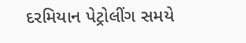દરમિયાન પેટ્રોલીંગ સમયે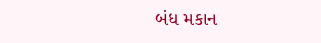બંધ મકાન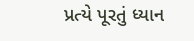પ્રત્યે પૂરતું ધ્યાન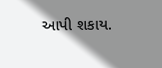આપી શકાય.